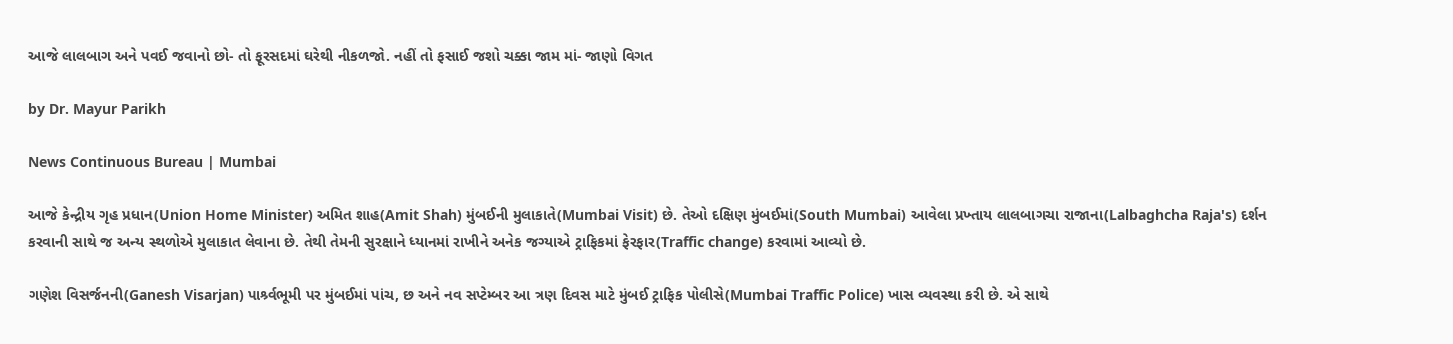આજે લાલબાગ અને પવઈ જવાનો છો- તો ફૂરસદમાં ઘરેથી નીકળજો. નહીં તો ફસાઈ જશો ચક્કા જામ માં- જાણો વિગત

by Dr. Mayur Parikh

News Continuous Bureau | Mumbai

આજે કેન્દ્રીય ગૃહ પ્રધાન(Union Home Minister) અમિત શાહ(Amit Shah) મુંબઈની મુલાકાતે(Mumbai Visit) છે. તેઓ દક્ષિણ મુંબઈમાં(South Mumbai) આવેલા પ્રખ્તાય લાલબાગચા રાજાના(Lalbaghcha Raja's) દર્શન કરવાની સાથે જ અન્ય સ્થળોએ મુલાકાત લેવાના છે. તેથી તેમની સુરક્ષાને ધ્યાનમાં રાખીને અનેક જગ્યાએ ટ્રાફિકમાં ફેરફાર(Traffic change) કરવામાં આવ્યો છે.

ગણેશ વિસર્જનની(Ganesh Visarjan) પાર્શ્ર્વભૂમી પર મુંબઈમાં પાંચ, છ અને નવ સપ્ટેમ્બર આ ત્રણ દિવસ માટે મુંબઈ ટ્રાફિક પોલીસે(Mumbai Traffic Police) ખાસ વ્યવસ્થા કરી છે. એ સાથે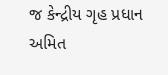જ કેન્દ્રીય ગૃહ પ્રધાન અમિત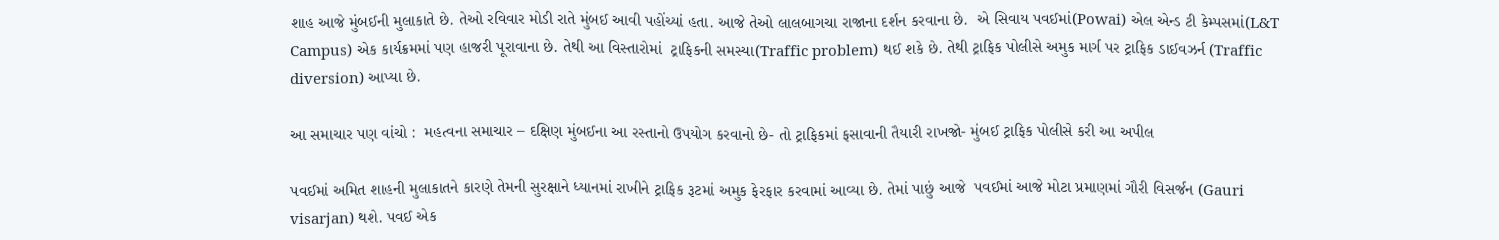શાહ આજે મુંબઈની મુલાકાતે છે. તેઓ રવિવાર મોડી રાતે મુંબઈ આવી પહોંચ્યાં હતા. આજે તેઓ લાલબાગચા રાજાના દર્શન કરવાના છે.  એ સિવાય પવઈમાં(Powai) એલ એન્ડ ટી કેમ્પસમાં(L&T Campus) એક કાર્યક્રમમાં પણ હાજરી પૂરાવાના છે. તેથી આ વિસ્તારોમાં  ટ્રાફિકની સમસ્યા(Traffic problem) થઈ શકે છે. તેથી ટ્રાફિક પોલીસે અમુક માર્ગ પર ટ્રાફિક ડાઈવઝર્ન (Traffic diversion) આપ્યા છે.

આ સમાચાર પણ વાંચો :  મહત્વના સમાચાર – દક્ષિણ મુંબઈના આ રસ્તાનો ઉપયોગ કરવાનો છે- તો ટ્રાફિકમાં ફસાવાની તૈયારી રાખજો- મુંબઈ ટ્રાફિક પોલીસે કરી આ અપીલ

પવઈમાં અમિત શાહની મુલાકાતને કારણે તેમની સુરક્ષાને ધ્યાનમાં રાખીને ટ્રાફિક રૂટમાં અમુક ફેરફાર કરવામાં આવ્યા છે. તેમાં પાછું આજે  પવઈમાં આજે મોટા પ્રમાણમાં ગૌરી વિસર્જન (Gauri visarjan) થશે. પવઈ એક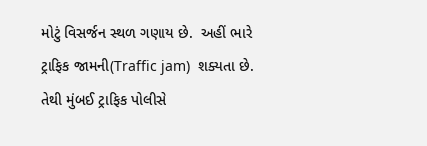મોટું વિસર્જન સ્થળ ગણાય છે.  અહીં ભારે ટ્રાફિક જામની(Traffic jam)  શક્યતા છે. તેથી મુંબઈ ટ્રાફિક પોલીસે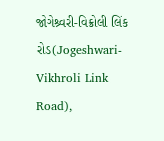જોગેશ્ર્વરી-વિક્રોલી લિંક રોડ(Jogeshwari-Vikhroli Link Road),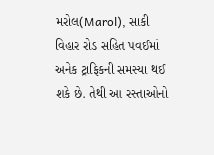મરોલ(Marol), સાકી વિહાર રોડ સહિત પવઈમાં અનેક ટ્રાફિકની સમસ્યા થઈ શકે છે. તેથી આ રસ્તાઓનો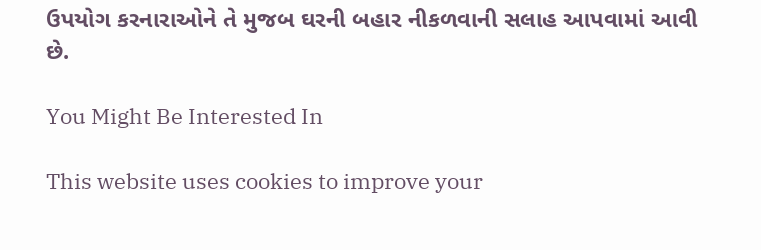ઉપયોગ કરનારાઓને તે મુજબ ઘરની બહાર નીકળવાની સલાહ આપવામાં આવી છે.

You Might Be Interested In

This website uses cookies to improve your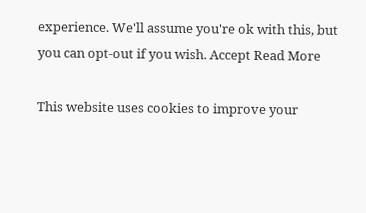experience. We'll assume you're ok with this, but you can opt-out if you wish. Accept Read More

This website uses cookies to improve your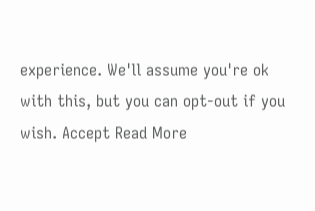experience. We'll assume you're ok with this, but you can opt-out if you wish. Accept Read More